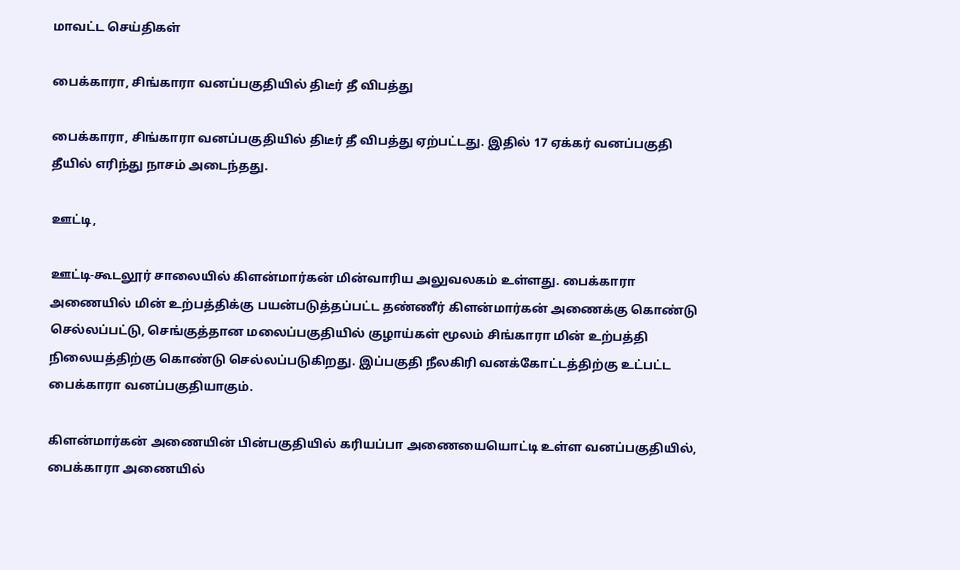மாவட்ட செய்திகள்

பைக்காரா, சிங்காரா வனப்பகுதியில் திடீர் தீ விபத்து

பைக்காரா, சிங்காரா வனப்பகுதியில் திடீர் தீ விபத்து ஏற்பட்டது. இதில் 17 ஏக்கர் வனப்பகுதி தீயில் எரிந்து நாசம் அடைந்தது.

ஊட்டி,

ஊட்டி-கூடலூர் சாலையில் கிளன்மார்கன் மின்வாரிய அலுவலகம் உள்ளது. பைக்காரா அணையில் மின் உற்பத்திக்கு பயன்படுத்தப்பட்ட தண்ணீர் கிளன்மார்கன் அணைக்கு கொண்டு செல்லப்பட்டு, செங்குத்தான மலைப்பகுதியில் குழாய்கள் மூலம் சிங்காரா மின் உற்பத்தி நிலையத்திற்கு கொண்டு செல்லப்படுகிறது. இப்பகுதி நீலகிரி வனக்கோட்டத்திற்கு உட்பட்ட பைக்காரா வனப்பகுதியாகும்.

கிளன்மார்கன் அணையின் பின்பகுதியில் கரியப்பா அணையையொட்டி உள்ள வனப்பகுதியில், பைக்காரா அணையில்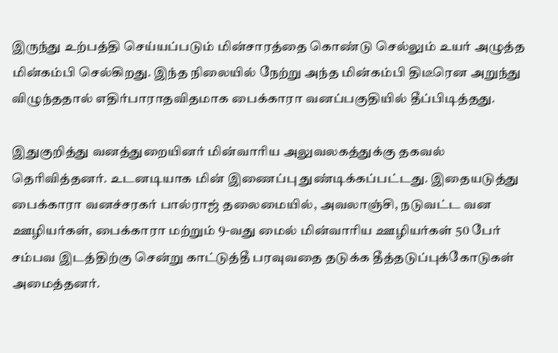இருந்து உற்பத்தி செய்யப்படும் மின்சாரத்தை கொண்டு செல்லும் உயர் அழுத்த மின்கம்பி செல்கிறது. இந்த நிலையில் நேற்று அந்த மின்கம்பி திடீரென அறுந்து விழுந்ததால் எதிர்பாராதவிதமாக பைக்காரா வனப்பகுதியில் தீப்பிடித்தது.

இதுகுறித்து வனத்துறையினர் மின்வாரிய அலுவலகத்துக்கு தகவல் தெரிவித்தனர். உடனடியாக மின் இணைப்பு துண்டிக்கப்பட்டது. இதையடுத்து பைக்காரா வனச்சரகர் பால்ராஜ் தலைமையில், அவலாஞ்சி, நடுவட்ட வன ஊழியர்கள், பைக்காரா மற்றும் 9-வது மைல் மின்வாரிய ஊழியர்கள் 50 பேர் சம்பவ இடத்திற்கு சென்று காட்டுத்தீ பரவுவதை தடுக்க தீத்தடுப்புக்கோடுகள் அமைத்தனர்.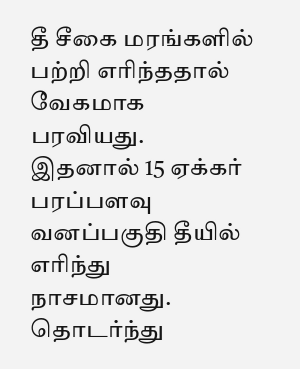தீ சீகை மரங்களில் பற்றி எரிந்ததால் வேகமாக பரவியது. இதனால் 15 ஏக்கர் பரப்பளவு வனப்பகுதி தீயில் எரிந்து நாசமானது. தொடர்ந்து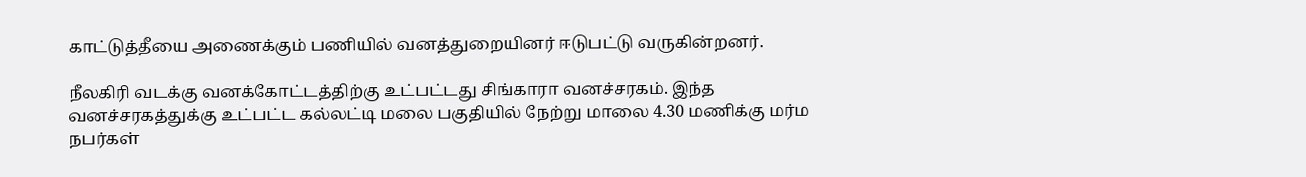காட்டுத்தீயை அணைக்கும் பணியில் வனத்துறையினர் ஈடுபட்டு வருகின்றனர்.

நீலகிரி வடக்கு வனக்கோட்டத்திற்கு உட்பட்டது சிங்காரா வனச்சரகம். இந்த வனச்சரகத்துக்கு உட்பட்ட கல்லட்டி மலை பகுதியில் நேற்று மாலை 4.30 மணிக்கு மர்ம நபர்கள்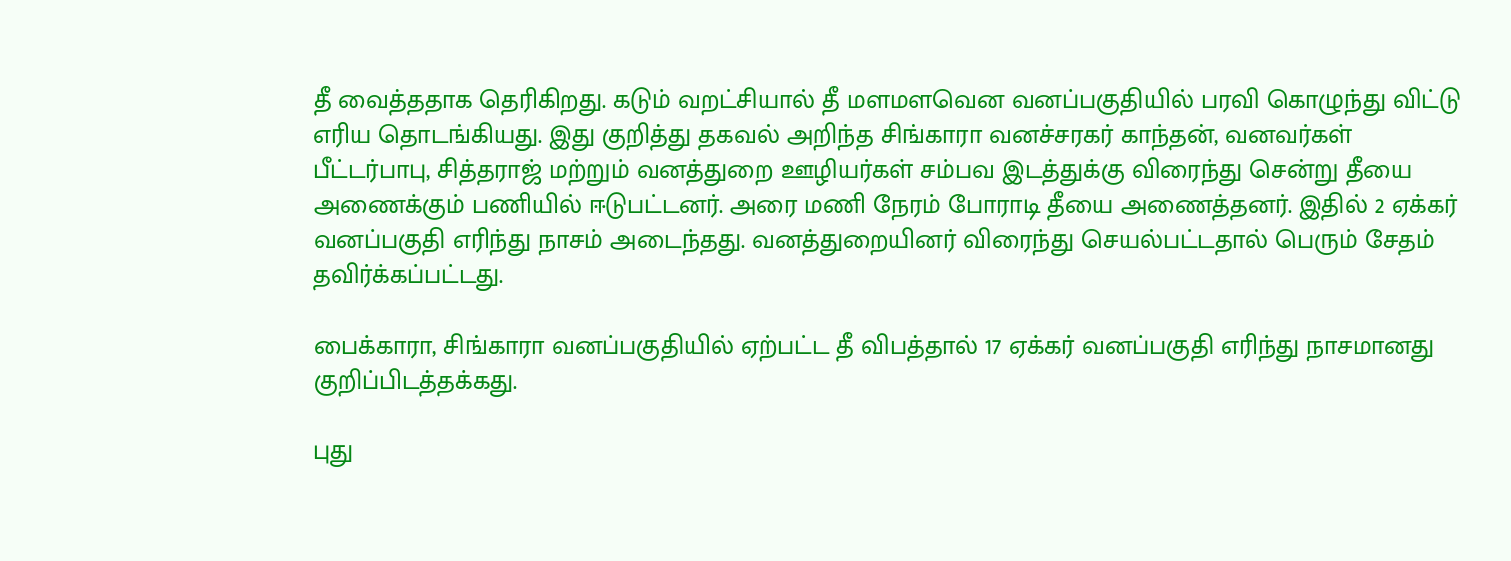தீ வைத்ததாக தெரிகிறது. கடும் வறட்சியால் தீ மளமளவென வனப்பகுதியில் பரவி கொழுந்து விட்டு எரிய தொடங்கியது. இது குறித்து தகவல் அறிந்த சிங்காரா வனச்சரகர் காந்தன், வனவர்கள் பீட்டர்பாபு, சித்தராஜ் மற்றும் வனத்துறை ஊழியர்கள் சம்பவ இடத்துக்கு விரைந்து சென்று தீயை அணைக்கும் பணியில் ஈடுபட்டனர். அரை மணி நேரம் போராடி தீயை அணைத்தனர். இதில் 2 ஏக்கர் வனப்பகுதி எரிந்து நாசம் அடைந்தது. வனத்துறையினர் விரைந்து செயல்பட்டதால் பெரும் சேதம் தவிர்க்கப்பட்டது.

பைக்காரா, சிங்காரா வனப்பகுதியில் ஏற்பட்ட தீ விபத்தால் 17 ஏக்கர் வனப்பகுதி எரிந்து நாசமானது குறிப்பிடத்தக்கது.

புது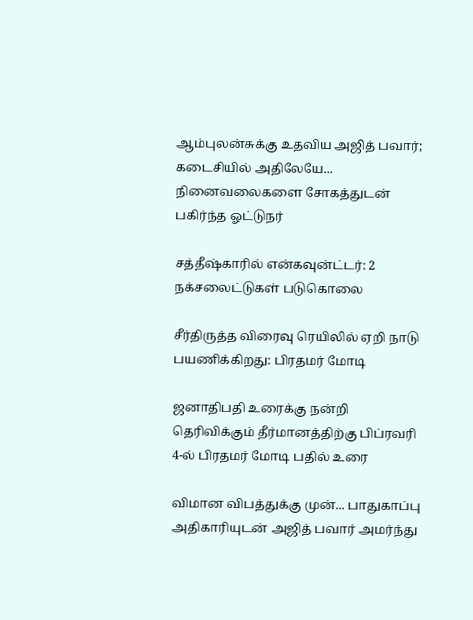ஆம்புலன்சுக்கு உதவிய அஜித் பவார்; கடைசியில் அதிலேயே... நினைவலைகளை சோகத்துடன் பகிர்ந்த ஓட்டுநர்

சத்தீஷ்காரில் என்கவுன்ட்டர்: 2 நக்சலைட்டுகள் படுகொலை

சீர்திருத்த விரைவு ரெயிலில் ஏறி நாடு பயணிக்கிறது: பிரதமர் மோடி

ஜனாதிபதி உரைக்கு நன்றி தெரிவிக்கும் தீர்மானத்திற்கு பிப்ரவரி 4-ல் பிரதமர் மோடி பதில் உரை

விமான விபத்துக்கு முன்... பாதுகாப்பு அதிகாரியுடன் அஜித் பவார் அமர்ந்து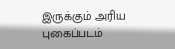இருக்கும் அரிய புகைப்படம்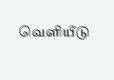வெளியீடு